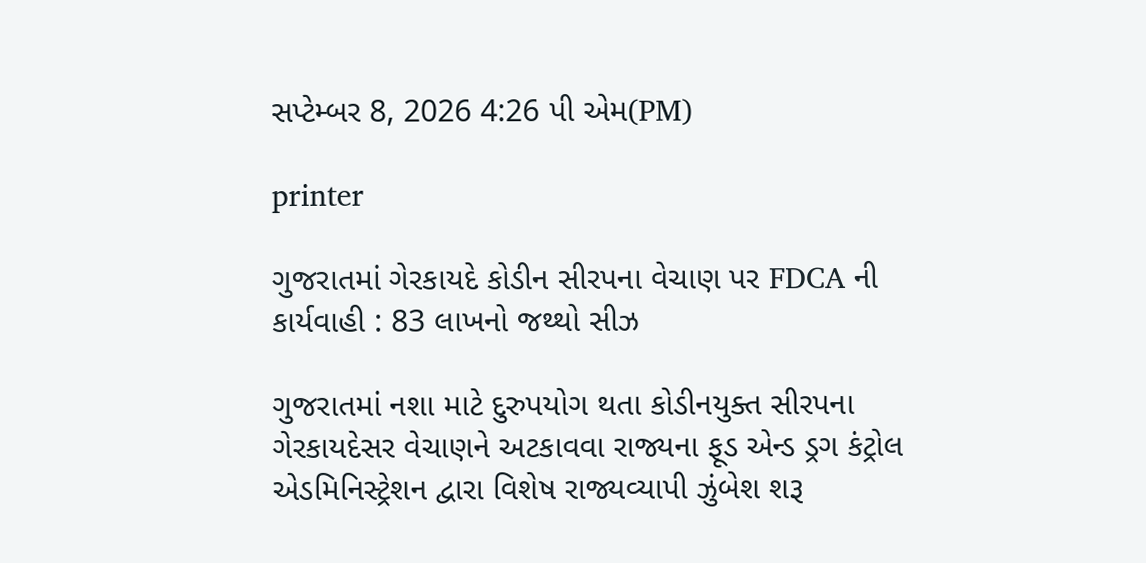સપ્ટેમ્બર 8, 2026 4:26 પી એમ(PM)

printer

ગુજરાતમાં ગેરકાયદે કોડીન સીરપના વેચાણ પર FDCA ની કાર્યવાહી : 83 લાખનો જથ્થો સીઝ

ગુજરાતમાં નશા માટે દુરુપયોગ થતા કોડીનયુક્ત સીરપના ગેરકાયદેસર વેચાણને અટકાવવા રાજ્યના ફૂડ એન્ડ ડ્રગ કંટ્રોલ એડમિનિસ્ટ્રેશન દ્વારા વિશેષ રાજ્યવ્યાપી ઝુંબેશ શરૂ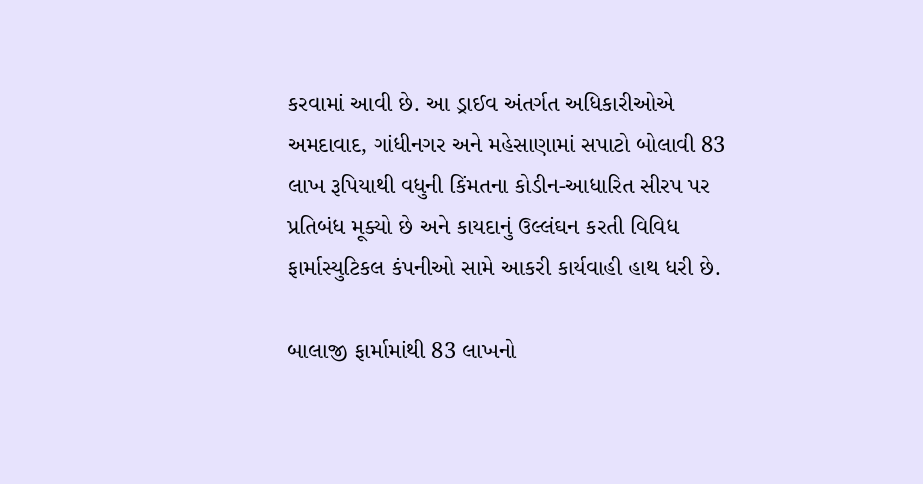કરવામાં આવી છે. આ ડ્રાઈવ અંતર્ગત અધિકારીઓએ અમદાવાદ, ગાંધીનગર અને મહેસાણામાં સપાટો બોલાવી 83 લાખ રૂપિયાથી વધુની કિંમતના કોડીન-આધારિત સીરપ પર પ્રતિબંધ મૂક્યો છે અને કાયદાનું ઉલ્લંઘન કરતી વિવિધ ફાર્માસ્યુટિકલ કંપનીઓ સામે આકરી કાર્યવાહી હાથ ધરી છે.

બાલાજી ફાર્મામાંથી 83 લાખનો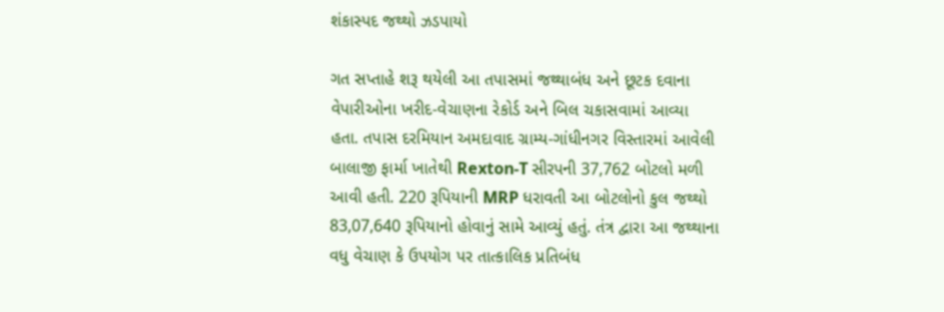શંકાસ્પદ જથ્થો ઝડપાયો

ગત સપ્તાહે શરૂ થયેલી આ તપાસમાં જથ્થાબંધ અને છૂટક દવાના વેપારીઓના ખરીદ-વેચાણના રેકોર્ડ અને બિલ ચકાસવામાં આવ્યા હતા. તપાસ દરમિયાન અમદાવાદ ગ્રામ્ય-ગાંધીનગર વિસ્તારમાં આવેલી બાલાજી ફાર્મા ખાતેથી Rexton-T સીરપની 37,762 બોટલો મળી આવી હતી. 220 રૂપિયાની MRP ધરાવતી આ બોટલોનો કુલ જથ્થો 83,07,640 રૂપિયાનો હોવાનું સામે આવ્યું હતું. તંત્ર દ્વારા આ જથ્થાના વધુ વેચાણ કે ઉપયોગ પર તાત્કાલિક પ્રતિબંધ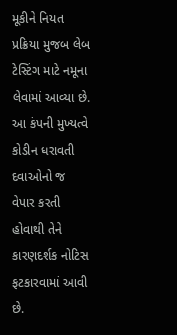મૂકીને નિયત પ્રક્રિયા મુજબ લેબ ટેસ્ટિંગ માટે નમૂના લેવામાં આવ્યા છે. આ કંપની મુખ્યત્વે કોડીન ધરાવતી દવાઓનો જ વેપાર કરતી હોવાથી તેને કારણદર્શક નોટિસ ફટકારવામાં આવી છે.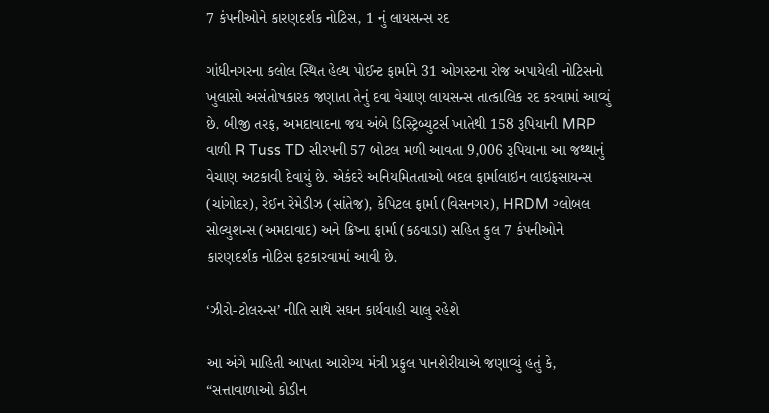7 કંપનીઓને કારણદર્શક નોટિસ, 1 નું લાયસન્સ રદ

ગાંધીનગરના કલોલ સ્થિત હેલ્થ પોઈન્ટ ફાર્માને 31 ઓગસ્ટના રોજ અપાયેલી નોટિસનો ખુલાસો અસંતોષકારક જણાતા તેનું દવા વેચાણ લાયસન્સ તાત્કાલિક રદ કરવામાં આવ્યું છે. બીજી તરફ, અમદાવાદના જય અંબે ડિસ્ટ્રિબ્યુટર્સ ખાતેથી 158 રૂપિયાની MRP વાળી R Tuss TD સીરપની 57 બોટલ મળી આવતા 9,006 રૂપિયાના આ જથ્થાનું વેચાણ અટકાવી દેવાયું છે. એકંદરે અનિયમિતતાઓ બદલ ફાર્માલાઇન લાઇફસાયન્સ (ચાંગોદર), રેઈન રેમેડીઝ (સાંતેજ), કેપિટલ ફાર્મા (વિસનગર), HRDM ગ્લોબલ સોલ્યુશન્સ (અમદાવાદ) અને ક્રિષ્ના ફાર્મા (કઠવાડા) સહિત કુલ 7 કંપનીઓને કારણદર્શક નોટિસ ફટકારવામાં આવી છે.

‘ઝીરો-ટોલરન્સ’ નીતિ સાથે સઘન કાર્યવાહી ચાલુ રહેશે

આ અંગે માહિતી આપતા આરોગ્ય મંત્રી પ્રફુલ પાનશેરીયાએ જણાવ્યું હતું કે, “સત્તાવાળાઓ કોડીન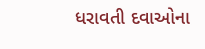ધરાવતી દવાઓના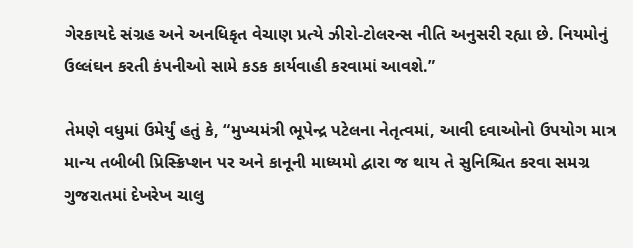ગેરકાયદે સંગ્રહ અને અનધિકૃત વેચાણ પ્રત્યે ઝીરો-ટોલરન્સ નીતિ અનુસરી રહ્યા છે. નિયમોનું ઉલ્લંઘન કરતી કંપનીઓ સામે કડક કાર્યવાહી કરવામાં આવશે.”

તેમણે વધુમાં ઉમેર્યું હતું કે, “મુખ્યમંત્રી ભૂપેન્દ્ર પટેલના નેતૃત્વમાં, આવી દવાઓનો ઉપયોગ માત્ર માન્ય તબીબી પ્રિસ્ક્રિપ્શન પર અને કાનૂની માધ્યમો દ્વારા જ થાય તે સુનિશ્ચિત કરવા સમગ્ર ગુજરાતમાં દેખરેખ ચાલુ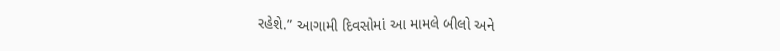રહેશે.” આગામી દિવસોમાં આ મામલે બીલો અને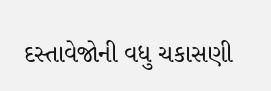દસ્તાવેજોની વધુ ચકાસણી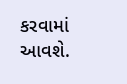કરવામાં આવશે.